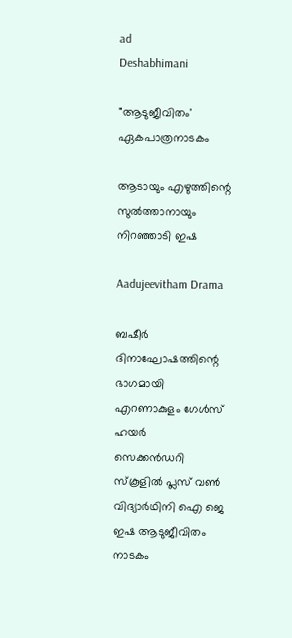ad
Deshabhimani

"ആടുജീവിതം' ഏകപാത്രനാടകം

ആടായും എഴുത്തിന്റെ
സുല്‍ത്താനായും നിറഞ്ഞാടി ഇഷ

Aadujeevitham Drama

ബഷീർ ദിനാഘോഷത്തിന്റെ ഭാഗമായി എറണാകുളം ഗേൾസ് ഹയർ
സെക്കൻഡറി സ്കൂളിൽ പ്ലസ് വൺ വിദ്യാർഥിനി ഐ ജെ ഇഷ ആടുജീവിതം
നാടകം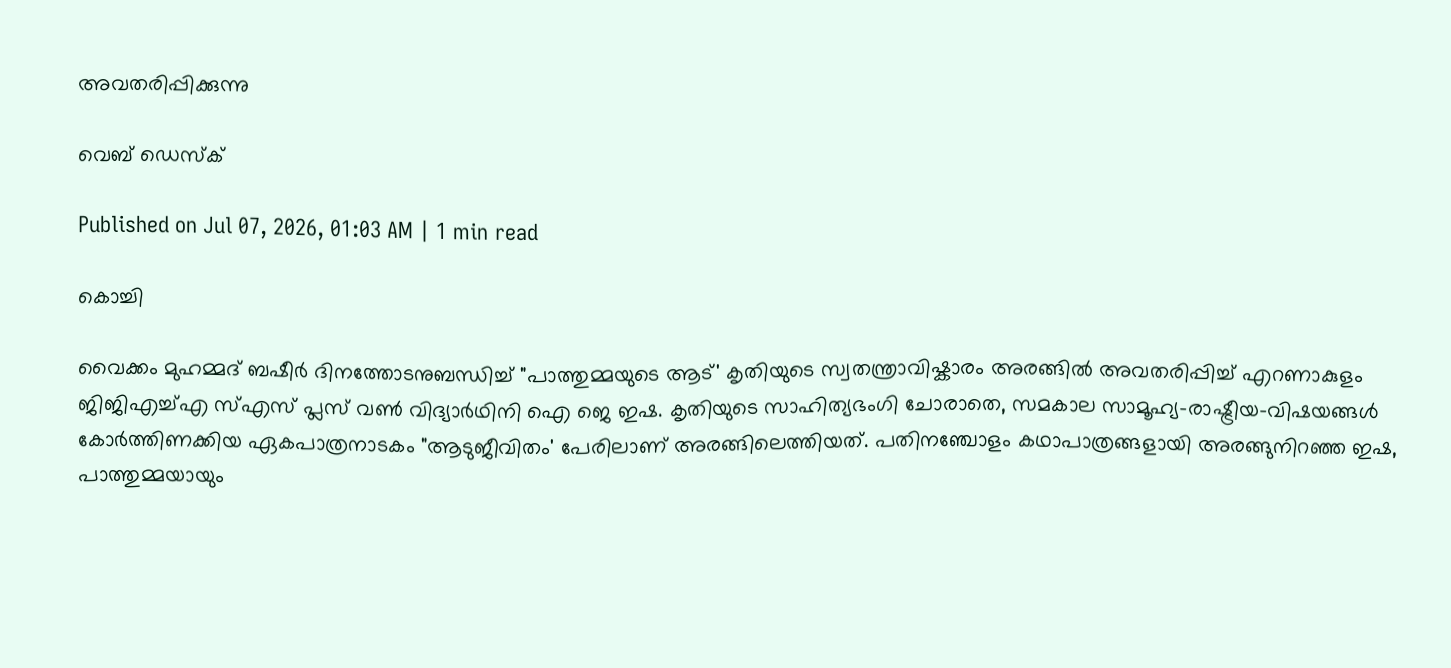അവതരിപ്പിക്കുന്നു

വെബ് ഡെസ്ക്

Published on Jul 07, 2026, 01:03 AM | 1 min read

കൊച്ചി

വൈക്കം മുഹമ്മദ് ബഷീർ ദിനത്തോടനുബന്ധിച്ച് "പാത്തുമ്മയുടെ ആട്' കൃതിയുടെ സ്വതന്ത്രാവിഷ്കാരം അരങ്ങിൽ അവതരിപ്പിച്ച് എറണാകുളം ജിജിഎച്ച്എ സ്എസ് പ്ലസ് വണ്‍ വിദ്യാർഥിനി ഐ ജെ ഇഷ. കൃതിയുടെ സാഹിത്യഭംഗി ചോരാതെ, സമകാല സാമൂഹ്യ–രാഷ്ട്രീയ–വിഷയങ്ങള്‍ കോര്‍ത്തിണക്കിയ ഏകപാത്രനാടകം "ആടുജീവിതം' പേരിലാണ് അരങ്ങിലെത്തിയത്. പതിനഞ്ചോളം കഥാപാത്രങ്ങളായി അരങ്ങുനിറഞ്ഞ ഇഷ, പാത്തുമ്മയായും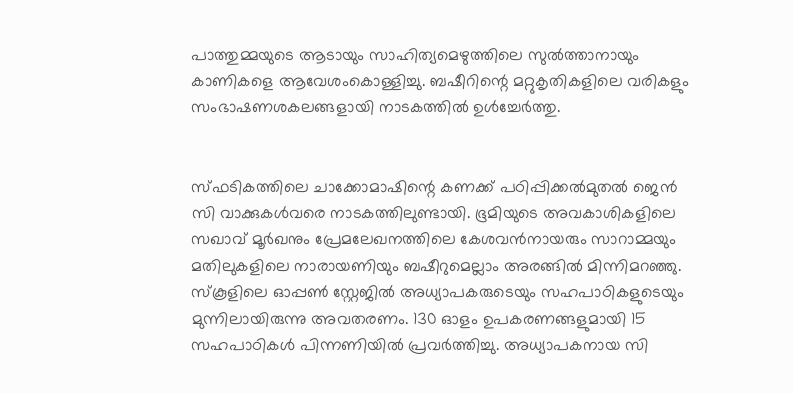പാത്തുമ്മയുടെ ആടായും സാഹിത്യമെഴുത്തിലെ സുല്‍ത്താനായും കാണികളെ ആവേശംകൊള്ളിച്ചു. ബഷീറിന്റെ മറ്റുകൃതികളിലെ വരികളും സംഭാഷണശകലങ്ങളായി നാടകത്തില്‍ ഉള്‍ച്ചേര്‍ത്തു.


സ്ഫടികത്തിലെ ചാക്കോമാഷിന്റെ കണക്ക് പഠിപ്പിക്കല്‍മുതല്‍ ജെന്‍ സി വാക്കുകൾവരെ നാടകത്തിലുണ്ടായി. ഭൂമിയുടെ അവകാശികളിലെ സഖാവ് മൂര്‍ഖനും പ്രേമലേഖനത്തിലെ കേശവന്‍നായരും സാറാമ്മയും മതിലുകളിലെ നാരായണിയും ബഷീറുമെല്ലാം അരങ്ങില്‍ മിന്നിമറഞ്ഞു. സ്കൂളിലെ ഓപ്പണ്‍ സ്റ്റേജില്‍ അധ്യാപകരുടെയും സഹപാഠികളുടെയും മുന്നിലായിരുന്നു അവതരണം. 130 ഓളം ഉപകരണങ്ങളുമായി 15 സഹപാഠികള്‍ പിന്നണിയില്‍ പ്രവര്‍ത്തിച്ചു. അധ്യാപകനായ സി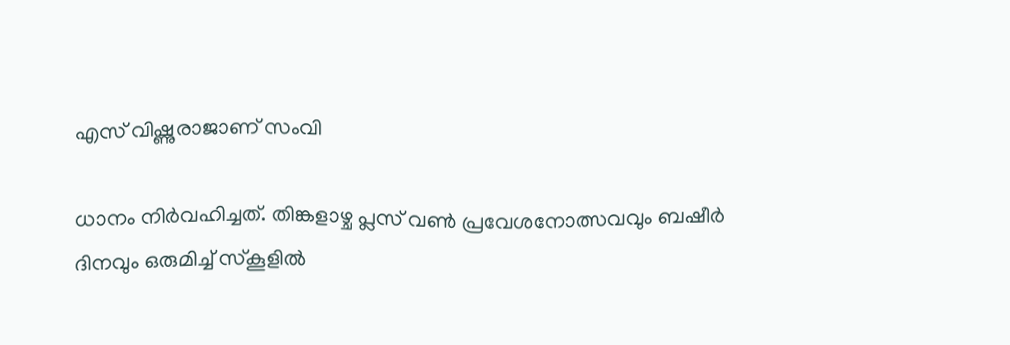എസ് വിഷ്ണുരാജാണ് സംവി

ധാനം നിർവഹിച്ചത്‌. തിങ്കളാഴ്ച പ്ലസ് വൺ പ്രവേശനോത്സവവും ബഷീർ ദിനവും ഒരുമിച്ച് സ്കൂളിൽ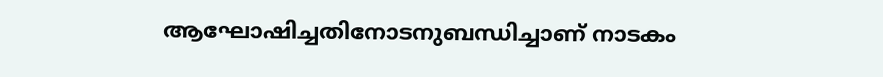ആഘോഷിച്ചതിനോടനുബന്ധിച്ചാണ് നാടകം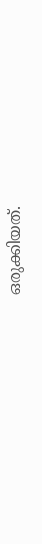ഒരുക്കിയത്.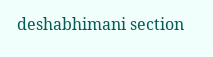deshabhimani section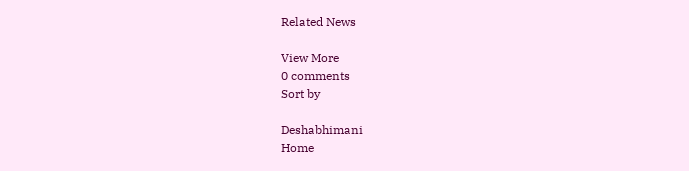Related News

View More
0 comments
Sort by

Deshabhimani
Home